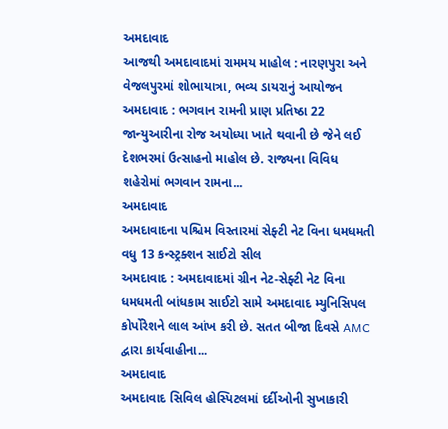અમદાવાદ
આજથી અમદાવાદમાં રામમય માહોલ : નારણપુરા અને વેજલપુરમાં શોભાયાત્રા, ભવ્ય ડાયરાનું આયોજન
અમદાવાદ : ભગવાન રામની પ્રાણ પ્રતિષ્ઠા 22 જાન્યુઆરીના રોજ અયોધ્યા ખાતે થવાની છે જેને લઈ દેશભરમાં ઉત્સાહનો માહોલ છે. રાજ્યના વિવિધ શહેરોમાં ભગવાન રામના...
અમદાવાદ
અમદાવાદના પશ્ચિમ વિસ્તારમાં સેફ્ટી નેટ વિના ધમધમતી વધુ 13 કન્સ્ટ્રક્શન સાઈટો સીલ
અમદાવાદ : અમદાવાદમાં ગ્રીન નેટ-સેફ્ટી નેટ વિના ધમધમતી બાંધકામ સાઈટો સામે અમદાવાદ મ્યુનિસિપલ કોર્પોરેશને લાલ આંખ કરી છે. સતત બીજા દિવસે AMC દ્વારા કાર્યવાહીના...
અમદાવાદ
અમદાવાદ સિવિલ હોસ્પિટલમાં દર્દીઓની સુખાકારી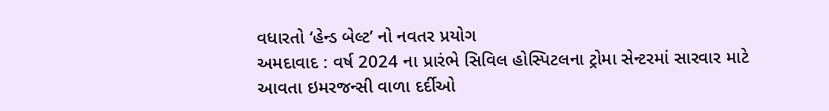વધારતો ‘હેન્ડ બેલ્ટ’ નો નવતર પ્રયોગ
અમદાવાદ : વર્ષ 2024 ના પ્રારંભે સિવિલ હોસ્પિટલના ટ્રોમા સેન્ટરમાં સારવાર માટે આવતા ઇમરજન્સી વાળા દર્દીઓ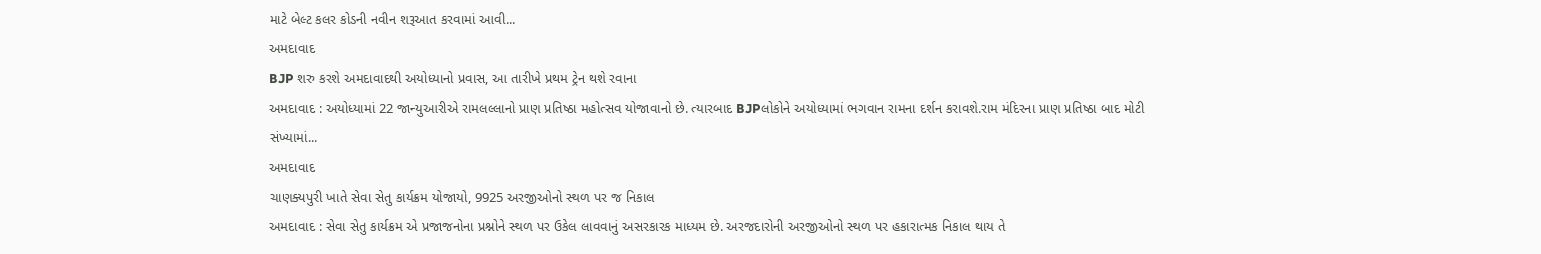માટે બેલ્ટ કલર કોડની નવીન શરૂઆત કરવામાં આવી...
અમદાવાદ
BJP શરુ કરશે અમદાવાદથી અયોધ્યાનો પ્રવાસ, આ તારીખે પ્રથમ ટ્રેન થશે રવાના
અમદાવાદ : અયોધ્યામાં 22 જાન્યુઆરીએ રામલલ્લાનો પ્રાણ પ્રતિષ્ઠા મહોત્સવ યોજાવાનો છે. ત્યારબાદ BJPલોકોને અયોધ્યામાં ભગવાન રામના દર્શન કરાવશે.રામ મંદિરના પ્રાણ પ્રતિષ્ઠા બાદ મોટી સંખ્યામાં...
અમદાવાદ
ચાણક્યપુરી ખાતે સેવા સેતુ કાર્યક્રમ યોજાયો, 9925 અરજીઓનો સ્થળ પર જ નિકાલ
અમદાવાદ : સેવા સેતુ કાર્યક્રમ એ પ્રજાજનોના પ્રશ્નોને સ્થળ પર ઉકેલ લાવવાનું અસરકારક માધ્યમ છે. અરજદારોની અરજીઓનો સ્થળ પર હકારાત્મક નિકાલ થાય તે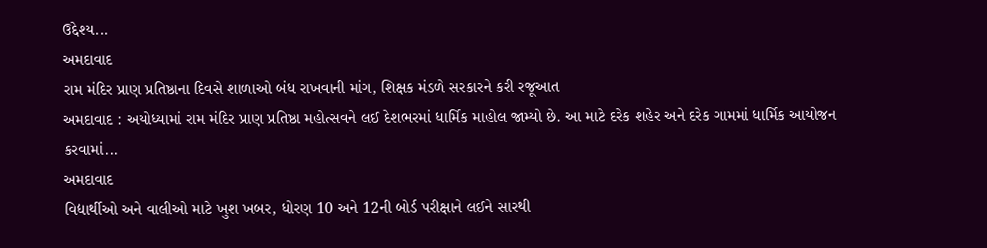ઉદ્દેશ્ય...
અમદાવાદ
રામ મંદિર પ્રાણ પ્રતિષ્ઠાના દિવસે શાળાઓ બંધ રાખવાની માંગ, શિક્ષક મંડળે સરકારને કરી રજૂઆત
અમદાવાદ : અયોધ્યામાં રામ મંદિર પ્રાણ પ્રતિષ્ઠા મહોત્સવને લઈ દેશભરમાં ધાર્મિક માહોલ જામ્યો છે. આ માટે દરેક શહેર અને દરેક ગામમાં ધાર્મિક આયોજન કરવામાં...
અમદાવાદ
વિદ્યાર્થીઓ અને વાલીઓ માટે ખુશ ખબર, ધોરણ 10 અને 12ની બોર્ડ પરીક્ષાને લઈને સારથી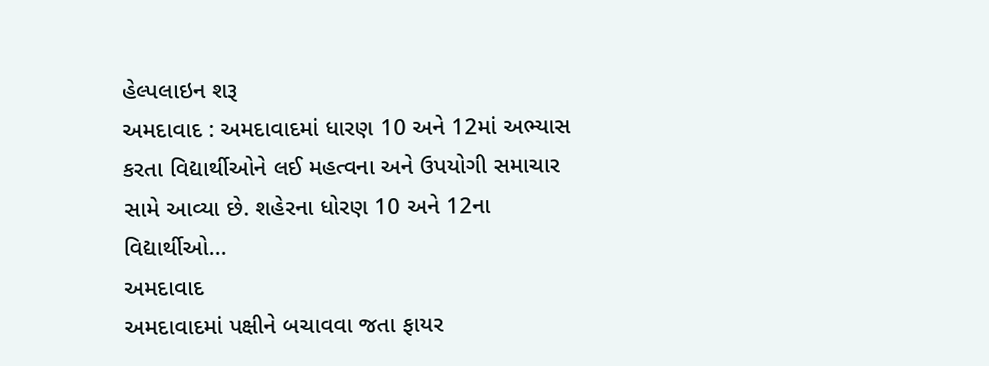હેલ્પલાઇન શરૂ
અમદાવાદ : અમદાવાદમાં ધારણ 10 અને 12માં અભ્યાસ કરતા વિદ્યાર્થીઓને લઈ મહત્વના અને ઉપયોગી સમાચાર સામે આવ્યા છે. શહેરના ધોરણ 10 અને 12ના વિદ્યાર્થીઓ...
અમદાવાદ
અમદાવાદમાં પક્ષીને બચાવવા જતા ફાયર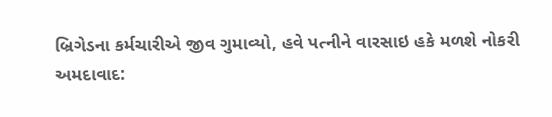બ્રિગેડના કર્મચારીએ જીવ ગુમાવ્યો, હવે પત્નીને વારસાઇ હકે મળશે નોકરી
અમદાવાદ: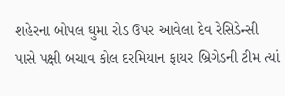શહેરના બોપલ ઘુમા રોડ ઉપર આવેલા દેવ રેસિડેન્સી પાસે પક્ષી બચાવ કોલ દરમિયાન ફાયર બ્રિગેડની ટીમ ત્યાં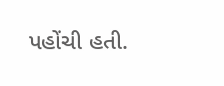પહોંચી હતી.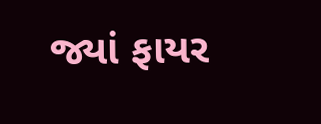જ્યાં ફાયર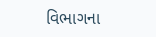વિભાગના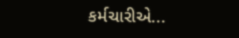કર્મચારીએ...